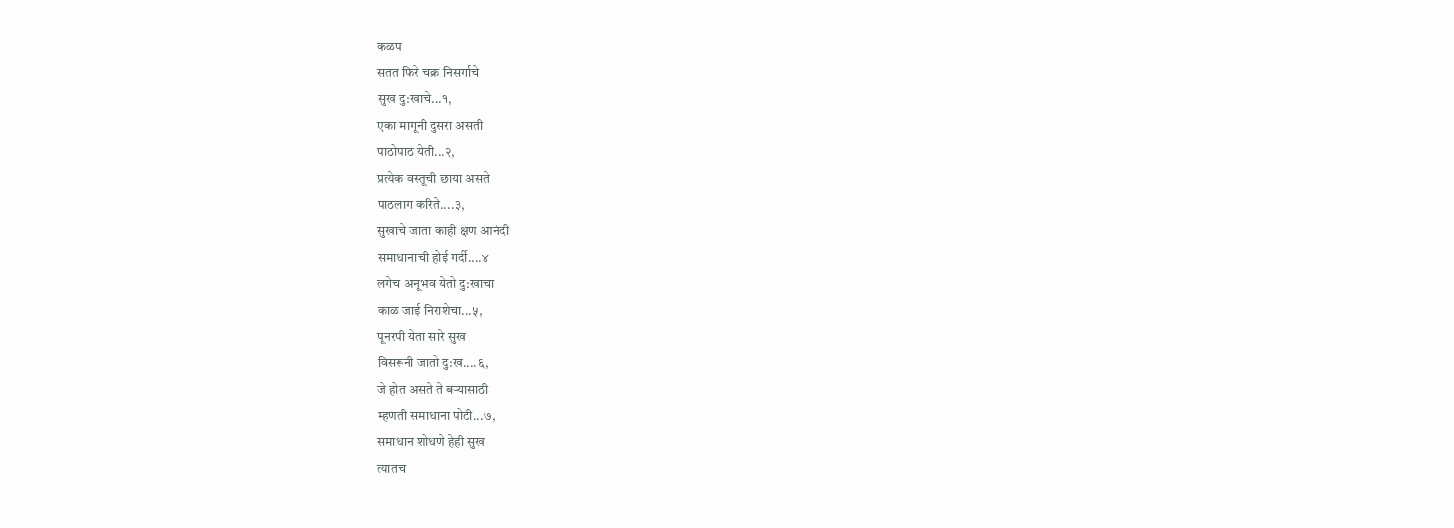कळप
सतत फिरे चक्र निसर्गाचे
सुख दु:खाचे...१,
एका मागूनी दुसरा असती
पाठोपाठ येती...२,
प्रत्येक वस्तूची छाया असते
पाठलाग करिते....३,
सुखाचे जाता काही क्षण आनंदी
समाधानाची होई गर्दी....४
लगेच अनूभव येतो दु:खाचा
काळ जाई निराशेचा...५,
पूनरपी येता सारे सुख
विसरूनी जातो दु:ख....६,
जे होत असते ते बऱ्यासाठी
म्हणती समाधाना पोटी...७,
समाधान शोधणे हेही सुख
त्यातच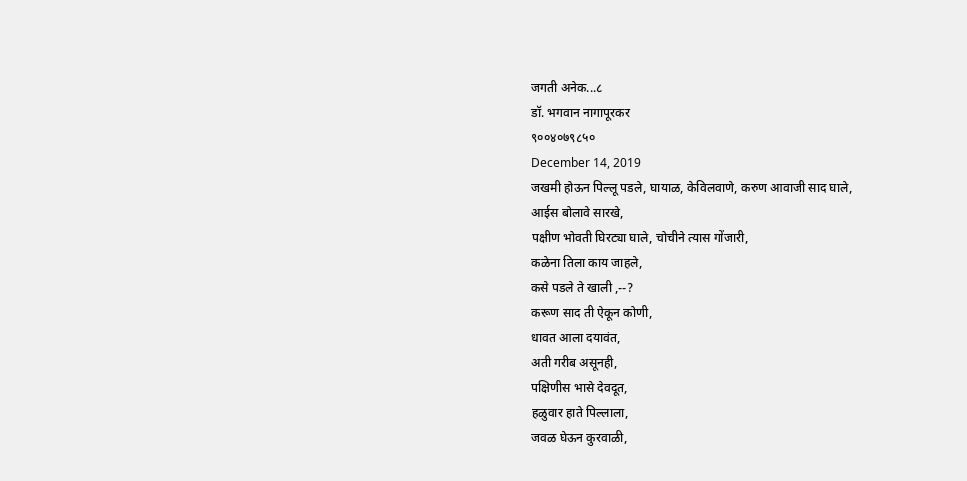जगती अनेक...८
डॉ. भगवान नागापूरकर
९००४०७९८५०
December 14, 2019
जखमी होऊन पिल्लू पडले, घायाळ, केविलवाणे, करुण आवाजी साद घाले,
आईस बोलावे सारखे,
पक्षीण भोवती घिरट्या घाले, चोचीने त्यास गोंजारी,
कळेना तिला काय जाहले,
कसे पडले ते खाली ,--?
करूण साद ती ऐकून कोणी,
धावत आला दयावंत,
अती गरीब असूनही,
पक्षिणीस भासे देवदूत,
हळुवार हाते पिल्लाला,
जवळ घेऊन कुरवाळी,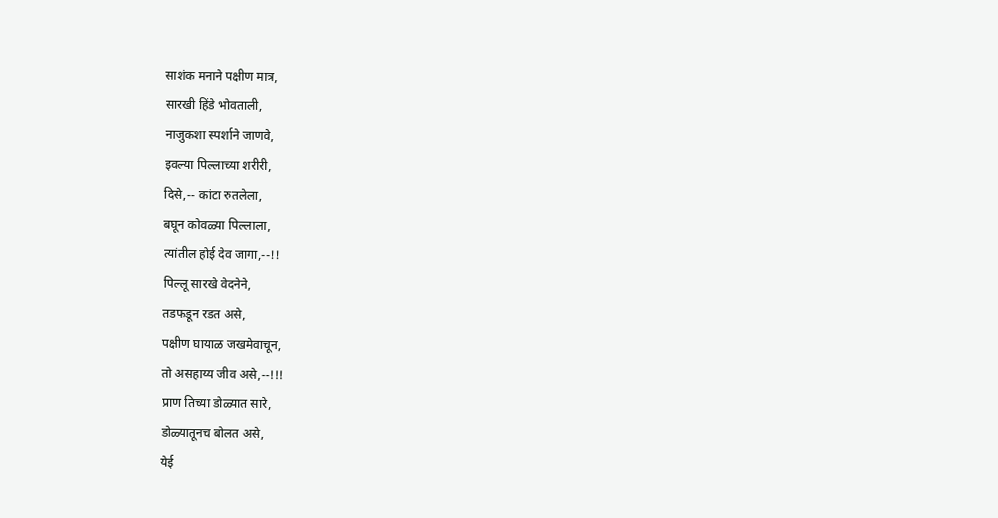साशंक मनाने पक्षीण मात्र,
सारखी हिंडे भोवताली,
नाजुकशा स्पर्शाने जाणवे,
इवल्या पिल्लाच्या शरीरी,
दिसे,-- कांटा रुतलेला,
बघून कोवळ्या पिल्लाला,
त्यांतील होई देव जागा,--!!
पिल्लू सारखे वेदनेने,
तडफडून रडत असे,
पक्षीण घायाळ जखमेवाचून,
तो असहाय्य जीव असे,--!!!
प्राण तिच्या डोळ्यात सारे,
डोळ्यातूनच बोलत असे,
येई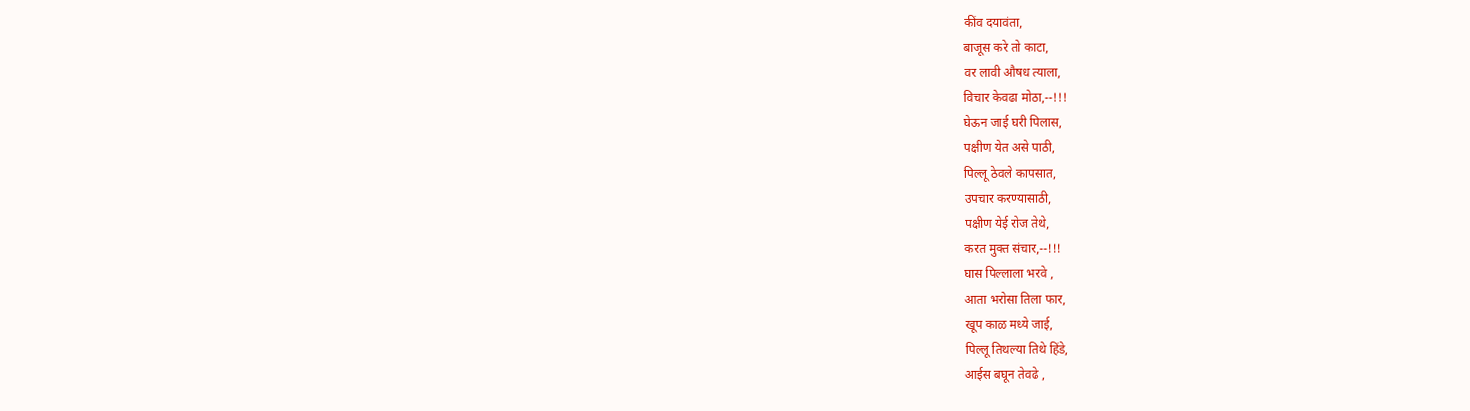कींव दयावंता,
बाजूस करे तो काटा,
वर लावी औषध त्याला,
विचार केवढा मोठा,--!!!
घेऊन जाई घरी पिलास,
पक्षीण येत असे पाठी,
पिल्लू ठेवले कापसात,
उपचार करण्यासाठी,
पक्षीण येई रोज तेथे,
करत मुक्त संचार,--!!!
घास पिल्लाला भरवे ,
आता भरोसा तिला फार,
खूप काळ मध्ये जाई,
पिल्लू तिथल्या तिथे हिंडे,
आईस बघून तेवढे ,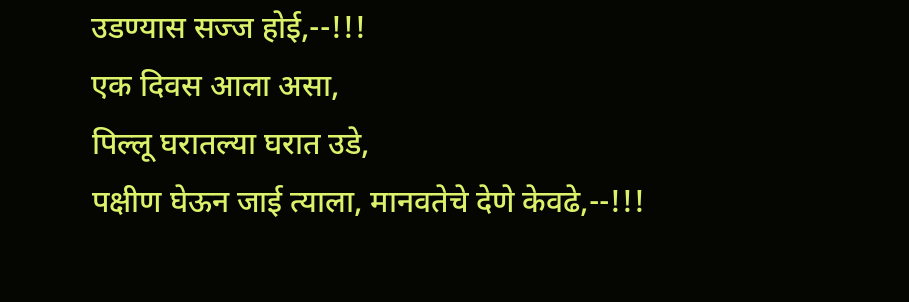उडण्यास सज्ज होई,--!!!
एक दिवस आला असा,
पिल्लू घरातल्या घरात उडे,
पक्षीण घेऊन जाई त्याला, मानवतेचे देणे केवढे,--!!!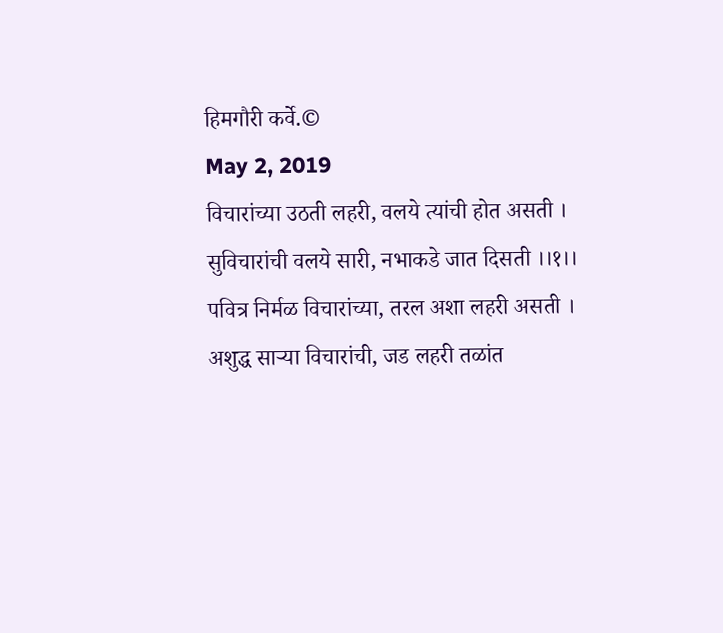हिमगौरी कर्वे.©
May 2, 2019
विचारांच्या उठती लहरी, वलये त्यांची होत असती ।
सुविचारांची वलये सारी, नभाकडे जात दिसती ।।१।।
पवित्र निर्मळ विचारांच्या, तरल अशा लहरी असती ।
अशुद्ध साऱ्या विचारांची, जड लहरी तळांत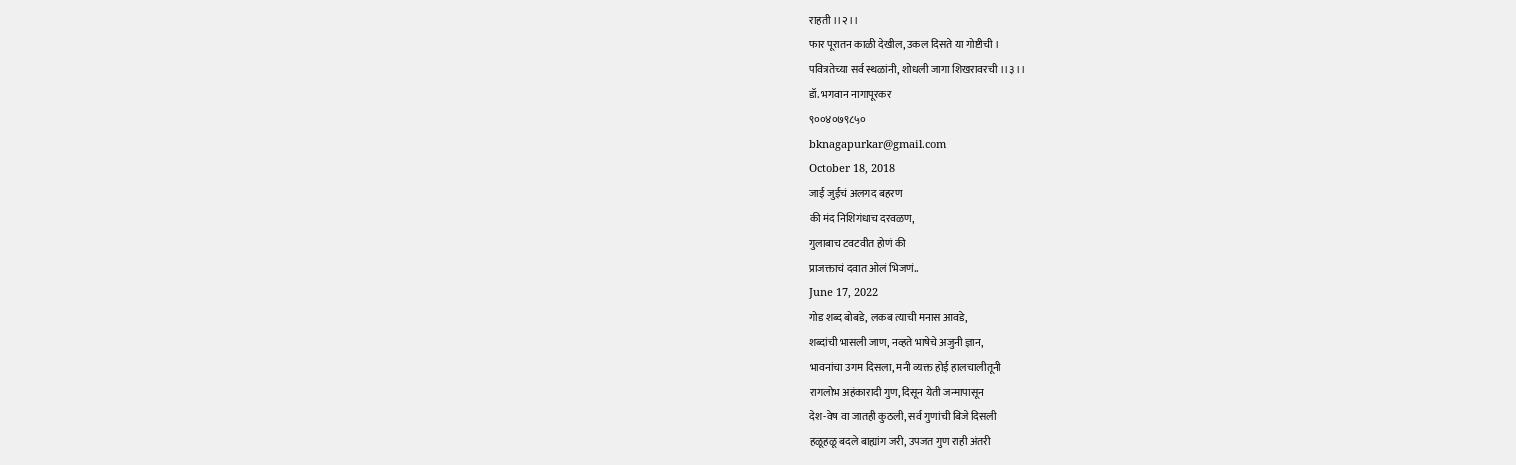राहती ।।२।।
फार पूरातन काळी देखील, उकल दिसते या गोष्टीची ।
पवित्रतेच्या सर्व स्थळांनी, शोधली जागा शिखरावरची ।।३।।
डॉ. भगवान नागापूरकर
९००४०७९८५०
bknagapurkar@gmail.com
October 18, 2018
जाई जुईचं अलगद बहरण
की मंद निशिगंधाच दरवळण,
गुलाबाच टवटवीत होणं की
प्राजक्ताचं दवात ओलं भिजणं..
June 17, 2022
गोड शब्द बोबडे, लकब त्याची मनास आवडे,
शब्दांची भासली जाण, नव्हते भाषेचे अजुनी ज्ञान,
भावनांचा उगम दिसला, मनी व्यक्त होई हालचालीतूनी
रागलोभ अहंकारादी गुण, दिसून येती जन्मापासून
देश-वेष वा जातही कुठली, सर्व गुणांची बिजे दिसली
हळूहळू बदले बाह्यांग जरी, उपजत गुण राही अंतरी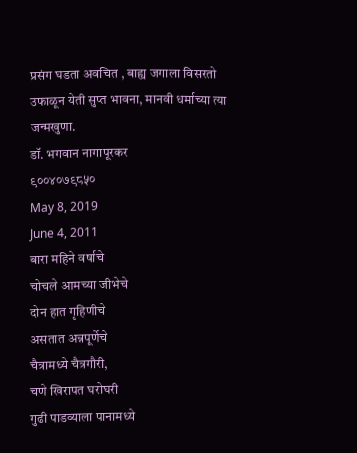प्रसंग घडता अवचित , बाह्य जगाला विसरतो
उफाळून येती सुप्त भावना, मानवी धर्माच्या त्या जन्मखुणा.
डॉ. भगवान नागापूरकर
९००४०७९८५०
May 8, 2019
June 4, 2011
बारा महिने वर्षाचे
चोचले आमच्या जीभेचे
दोन हात गृहिणीचे
असतात अन्नपूर्णेचे
चैत्रामध्ये चैत्रगौरी,
चणे खिरापत घरोघरी
गुढी पाडव्याला पानामध्ये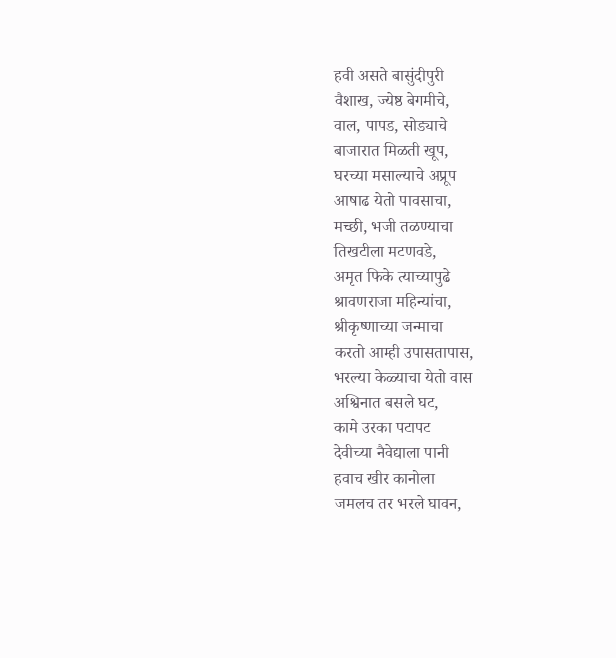हवी असते बासुंदीपुरी
वैशाख, ज्येष्ठ बेगमीचे,
वाल, पापड, सोड्याचे
बाजारात मिळती खूप,
घरच्या मसाल्याचे अप्रूप
आषाढ येतो पावसाचा,
मच्छी, भजी तळण्याचा
तिखटीला मटणवडे,
अमृत फिके त्याच्यापुढे
श्रावणराजा महिन्यांचा,
श्रीकृष्णाच्या जन्माचा
करतो आम्ही उपासतापास,
भरल्या केळ्याचा येतो वास
अश्विनात बसले घट,
कामे उरका पटापट
देवीच्या नैवेद्याला पानी
हवाच खीर कानोला
जमलच तर भरले घावन,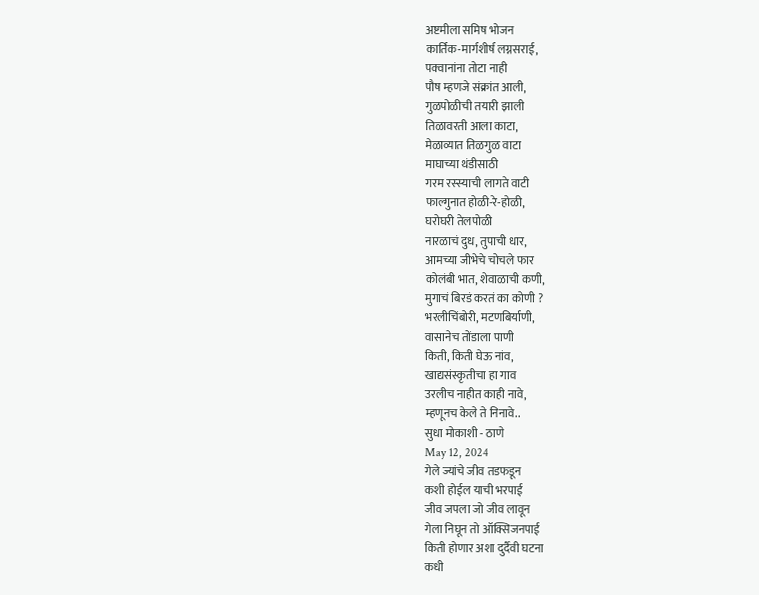अष्टमीला समिष भोजन
कार्तिक-मार्गशीर्ष लग्नसराई,
पक्वानांना तोटा नाही
पौष म्हणजे संक्रांत आली,
गुळपोळीची तयारी झाली
तिळावरती आला काटा,
मेळाव्यात तिळगुळ वाटा
माघाच्या थंडीसाठी
गरम रस्स्याची लागते वाटी
फाल्गुनात होळी-रे-होळी,
घरोघरी तेलपोळी
नारळाचं दुध, तुपाची धार,
आमच्या जीभेचे चोचले फार
कोलंबी भात, शेवाळाची कणी,
मुगाचं बिरडं करतं का कोणी ?
भरलीचिंबोरी, मटणबिर्याणी,
वासानेच तोंडाला पाणी
किती, किती घेऊ नांव,
खाद्यसंस्कृतीचा हा गाव
उरलीच नाहीत काही नावे,
म्हणूनच केले ते निनावे..
सुधा मोकाशी - ठाणे
May 12, 2024
गेले ज्यांचे जीव तडफडून
कशी होईल याची भरपाई
जीव जपला जो जीव लावून
गेला निघून तो ऑक्सिजनपाई
किती होणार अशा दुर्दैवी घटना
कधी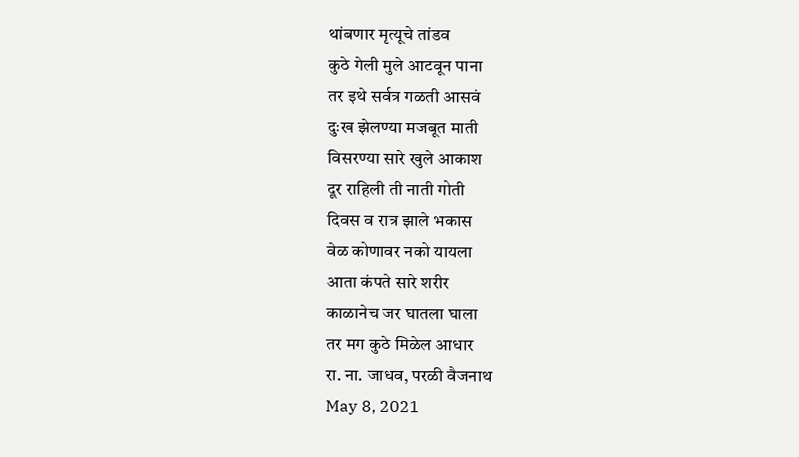थांबणार मृत्यूचे तांडव
कुठे गेली मुले आटवून पाना
तर इथे सर्वत्र गळती आसवं
दुःख झेलण्या मजबूत माती
विसरण्या सारे खुले आकाश
दूर राहिली ती नाती गोती
दिवस व रात्र झाले भकास
वेळ कोणावर नको यायला
आता कंपते सारे शरीर
काळानेच जर घातला घाला
तर मग कुठे मिळेल आधार
रा. ना. जाधव, परळी वैजनाथ
May 8, 2021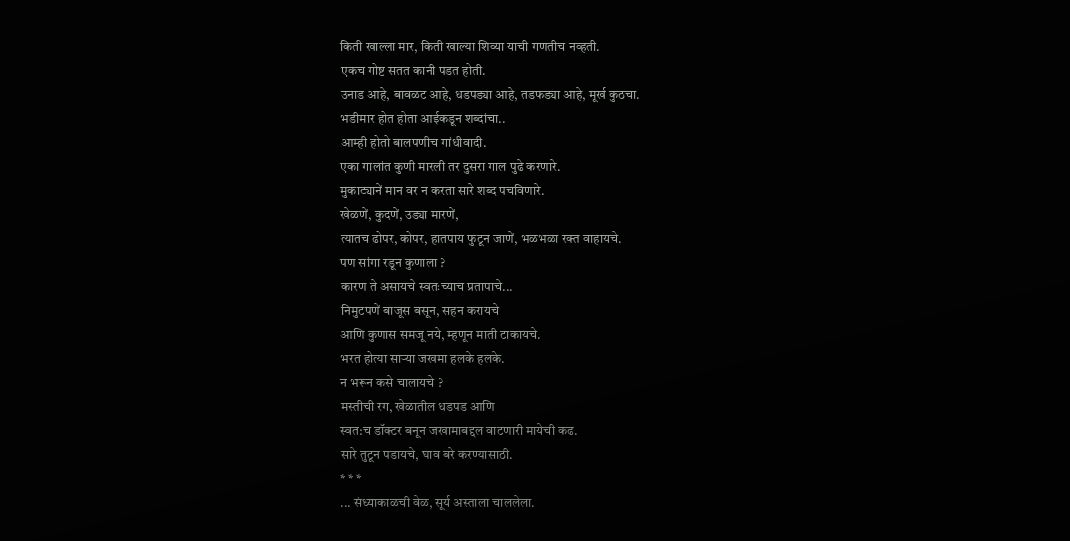किती खाल्ला मार, किती खाल्या शिव्या याची गणतीच नव्हती.
एकच गोष्ट सतत कानी पडत होती.
उनाड आहे, बावळट आहे, धडपड्या आहे, तडफड्या आहे, मूर्ख कुठचा.
भडीमार होत होता आईकडून शब्दांचा..
आम्ही होतो बालपणीच गांधीवादी.
एका गालांत कुणी मारली तर दुसरा गाल पुढे करणारे.
मुकाट्यानें मान वर न करता सारे शब्द पचविणारे.
खेळणें, कुदणें, उड्या मारणें,
त्यातच ढोपर, कोपर, हातपाय फुटून जाणें, भळभळा रक्त वाहायचे.
पण सांगा रडून कुणाला ?
कारण ते असायचे स्वतःच्याच प्रतापाचे...
निमुटपणें बाजूस बसून, सहन करायचे
आणि कुणास समजू नये, म्हणून माती टाकायचे.
भरत होत्या साऱ्या जखमा हलके हलके.
न भरून कसे चालायचे ?
मस्तीची रग, खेळातील धडपड आणि
स्वत:च डॉक्टर बनून जखामाबद्दल वाटणारी मायेची कढ.
सारे तुटून पडायचे, घाव बरे करण्यासाठी.
* * *
... संध्याकाळची वेळ, सूर्य अस्ताला चाललेला.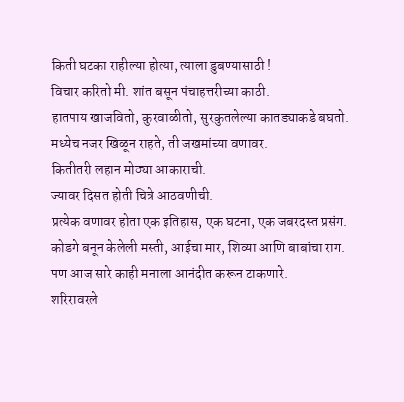किती घटका राहील्या होत्या, त्याला डुबण्यासाठी !
विचार करितो मी. शांत बसून पंचाहत्तरीच्या काठी.
हातपाय खाजवितो, कुरवाळीतो, सुरकुतलेल्या कातड्याकडे बघतो.
मध्येच नजर खिळून राहते, ती जखमांच्या वणावर.
कितीतरी लहान मोठ्या आकाराची.
ज्यावर दिसत होती चित्रे आठवणीची.
प्रत्येक वणावर होता एक इतिहास, एक घटना, एक जबरदस्त प्रसंग.
कोडगे बनून केलेली मस्ती, आईचा मार, शिव्या आणि बाबांचा राग.
पण आज सारे काही मनाला आनंदीत करून टाकणारे.
शरिरावरले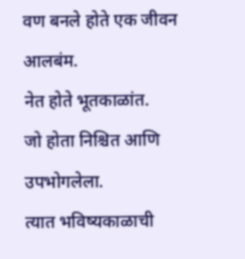वण बनले होते एक जीवन आलबंम.
नेत होते भूतकाळांत.
जो होता निश्चित आणि उपभोगलेला.
त्यात भविष्यकाळाची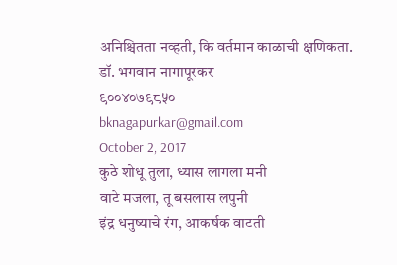अनिश्चितता नव्हती, कि वर्तमान काळाची क्षणिकता.
डॉ. भगवान नागापूरकर
९००४०७९८५०
bknagapurkar@gmail.com
October 2, 2017
कुठे शोधू तुला, ध्यास लागला मनी
वाटे मजला, तू बसलास लपुनी
इंद्र धनुष्याचे रंग, आकर्षक वाटती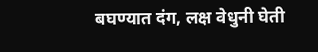बघण्यात दंग, लक्ष वेधुनी घेती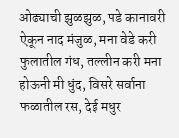ओढ्याची झुळझुळ, पडे कानावरी
ऐकून नाद मंजुळ, मना वेडे करी
फुलातील गंध, तल्लीन करी मना
होऊनी मी धुंद, विसरे सर्वाना
फळातील रस, देई मधुर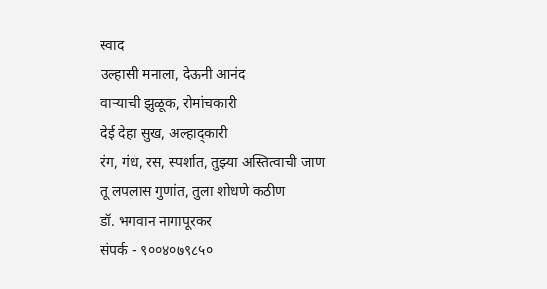स्वाद
उल्हासी मनाला, देऊनी आनंद
वाऱ्याची झुळूक, रोमांचकारी
देई देहा सुख, अल्हाद्कारी
रंग, गंध, रस, स्पर्शात, तुझ्या अस्तित्वाची जाण
तू लपलास गुणांत, तुला शोधणे कठीण
डॉ. भगवान नागापूरकर
संपर्क - ९००४०७९८५०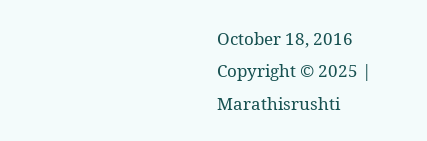October 18, 2016
Copyright © 2025 | Marathisrushti